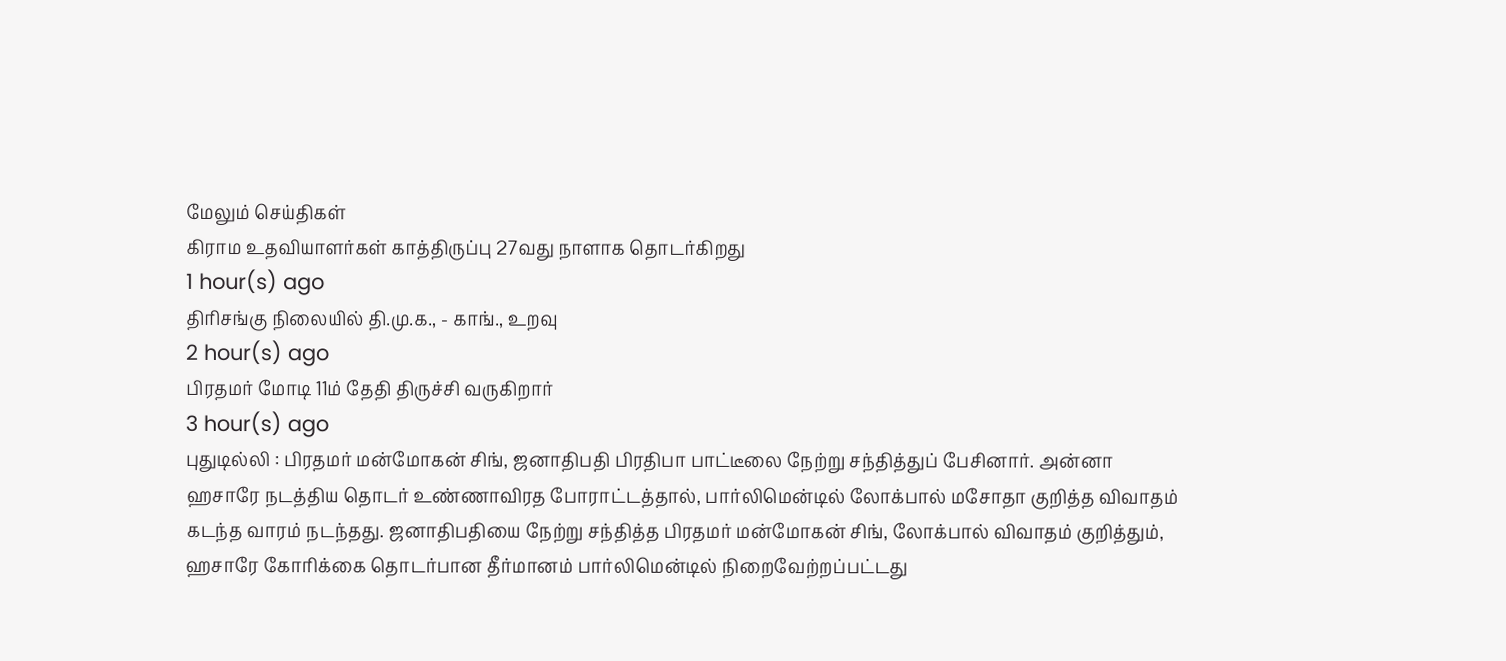மேலும் செய்திகள்
கிராம உதவியாளர்கள் காத்திருப்பு 27வது நாளாக தொடர்கிறது
1 hour(s) ago
திரிசங்கு நிலையில் தி.மு.க., - காங்., உறவு
2 hour(s) ago
பிரதமர் மோடி 11ம் தேதி திருச்சி வருகிறார்
3 hour(s) ago
புதுடில்லி : பிரதமர் மன்மோகன் சிங், ஜனாதிபதி பிரதிபா பாட்டீலை நேற்று சந்தித்துப் பேசினார். அன்னா ஹசாரே நடத்திய தொடர் உண்ணாவிரத போராட்டத்தால், பார்லிமென்டில் லோக்பால் மசோதா குறித்த விவாதம் கடந்த வாரம் நடந்தது. ஜனாதிபதியை நேற்று சந்தித்த பிரதமர் மன்மோகன் சிங், லோக்பால் விவாதம் குறித்தும், ஹசாரே கோரிக்கை தொடர்பான தீர்மானம் பார்லிமென்டில் நிறைவேற்றப்பட்டது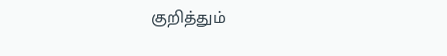குறித்தும்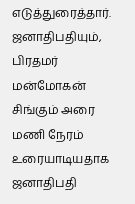எடுத்துரைத்தார். ஜனாதிபதியும், பிரதமர் மன்மோகன் சிங்கும் அரை மணி நேரம் உரையாடியதாக ஜனாதிபதி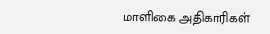மாளிகை அதிகாரிகள்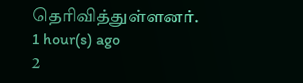தெரிவித்துள்ளனர்.
1 hour(s) ago
2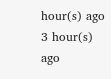hour(s) ago
3 hour(s) ago